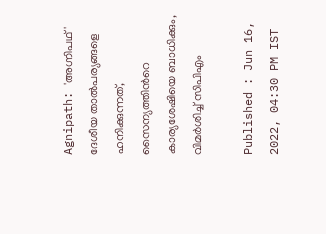Agnipath: 'അഗ്നിപഥ്' ദേശീയ താൽപര്യങ്ങളെ ഹനിക്കുന്നത്, സൈന്യത്തിൻറെ കാര്യശേഷിയെ ബാധിക്കും, വിമ‍ര്‍ശിച്ച് സിപിഎം

Published : Jun 16, 2022, 04:30 PM IST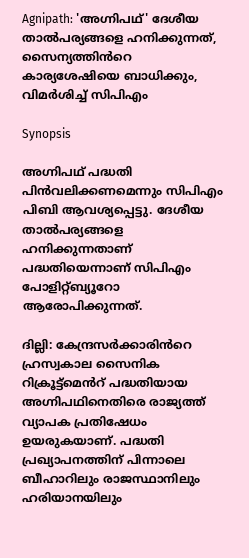Agnipath: 'അഗ്നിപഥ്' ദേശീയ താൽപര്യങ്ങളെ ഹനിക്കുന്നത്, സൈന്യത്തിൻറെ കാര്യശേഷിയെ ബാധിക്കും, വിമ‍ര്‍ശിച്ച് സിപിഎം

Synopsis

അഗ്നിപഥ് പദ്ധതി പിൻവലിക്കണമെന്നും സിപിഎം പിബി ആവശ്യപ്പെട്ടു. ദേശീയ താൽപര്യങ്ങളെ ഹനിക്കുന്നതാണ് പദ്ധതിയെന്നാണ് സിപിഎം പോളിറ്റ്ബ്യൂറോ ആരോപിക്കുന്നത്.

ദില്ലി: കേന്ദ്രസർക്കാരിൻറെ ഹ്രസ്വകാല സൈനിക റിക്രൂട്ട്മെൻറ് പദ്ധതിയായ അഗ്നിപഥിനെതിരെ രാജ്യത്ത് വ്യാപക പ്രതിഷേധം ഉയരുകയാണ്. പദ്ധതി പ്രഖ്യാപനത്തിന് പിന്നാലെ ബീഹാറിലും രാജസ്ഥാനിലും ഹരിയാനയിലും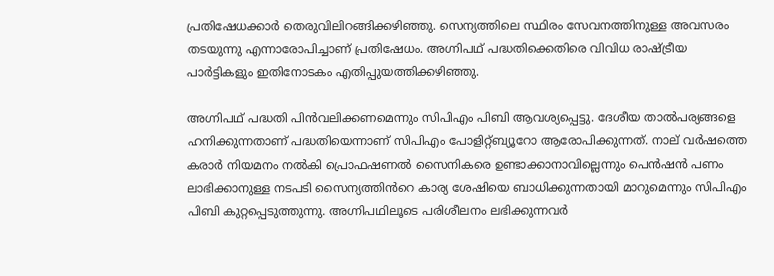പ്രതിഷേധക്കാർ തെരുവിലിറങ്ങിക്കഴിഞ്ഞു. സെന്യത്തിലെ സ്ഥിരം സേവനത്തിനുള്ള അവസരം തടയുന്നു എന്നാരോപിച്ചാണ് പ്രതിഷേധം. അഗ്നിപഥ് പദ്ധതിക്കെതിരെ വിവിധ രാഷ്ട്രീയ പാര്‍ട്ടികളും ഇതിനോടകം എതി‍പ്പുയ‍ത്തിക്കഴിഞ്ഞു.

അഗ്നിപഥ് പദ്ധതി പിൻവലിക്കണമെന്നും സിപിഎം പിബി ആവശ്യപ്പെട്ടു. ദേശീയ താൽപര്യങ്ങളെ ഹനിക്കുന്നതാണ് പദ്ധതിയെന്നാണ് സിപിഎം പോളിറ്റ്ബ്യൂറോ ആരോപിക്കുന്നത്. നാല് വർഷത്തെ കരാർ നിയമനം നൽകി പ്രൊഫഷണൽ സൈനികരെ ഉണ്ടാക്കാനാവില്ലെന്നും പെൻഷൻ പണം ലാഭിക്കാനുള്ള നടപടി സൈന്യത്തിൻറെ കാര്യ ശേഷിയെ ബാധിക്കുന്നതായി മാറുമെന്നും സിപിഎം പിബി കുറ്റപ്പെടുത്തുന്നു. അഗ്നിപഥിലൂടെ പരിശീലനം ലഭിക്കുന്നവർ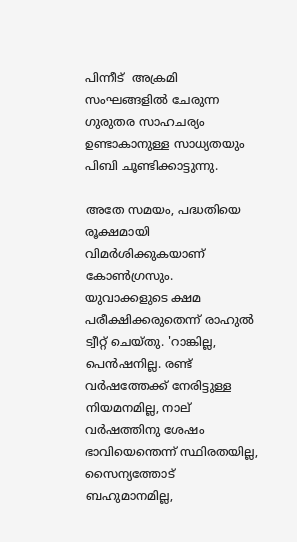പിന്നീട്  അക്രമി സംഘങ്ങളിൽ ചേരുന്ന ഗുരുതര സാഹചര്യം ഉണ്ടാകാനുള്ള സാധ്യതയും പിബി ചൂണ്ടിക്കാട്ടുന്നു.

അതേ സമയം, പദ്ധതിയെ രൂക്ഷമായി വിമര്‍ശിക്കുകയാണ് കോണ്‍ഗ്രസും. യുവാക്കളുടെ ക്ഷമ പരീക്ഷിക്കരുതെന്ന് രാഹുല്‍ ട്വീറ്റ് ചെയ്തു. 'റാങ്കില്ല, പെന്‍ഷനില്ല. രണ്ട് വര്‍ഷത്തേക്ക് നേരിട്ടുള്ള നിയമനമില്ല, നാല് വര്‍ഷത്തിനു ശേഷം ഭാവിയെന്തെന്ന് സ്ഥിരതയില്ല, സൈന്യത്തോട് ബഹുമാനമില്ല,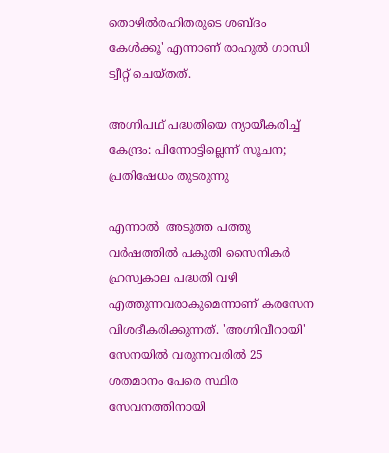തൊഴില്‍രഹിതരുടെ ശബ്ദം കേള്‍ക്കൂ‍' എന്നാണ് രാഹുല്‍ ഗാന്ധി ട്വീറ്റ് ചെയ്തത്.

അഗ്നിപഥ് പദ്ധതിയെ ന്യായീകരിച്ച് കേന്ദ്രം: പിന്നോട്ടില്ലെന്ന് സൂചന; പ്രതിഷേധം തുടരുന്നു

എന്നാൽ  അടുത്ത പത്തു വർഷത്തിൽ പകുതി സൈനികർ ഹ്രസ്വകാല പദ്ധതി വഴി എത്തുന്നവരാകുമെന്നാണ് കരസേന വിശദീകരിക്കുന്നത്. 'അഗ്നിവീറായി' സേനയിൽ വരുന്നവരിൽ 25 ശതമാനം പേരെ സ്ഥിര സേവനത്തിനായി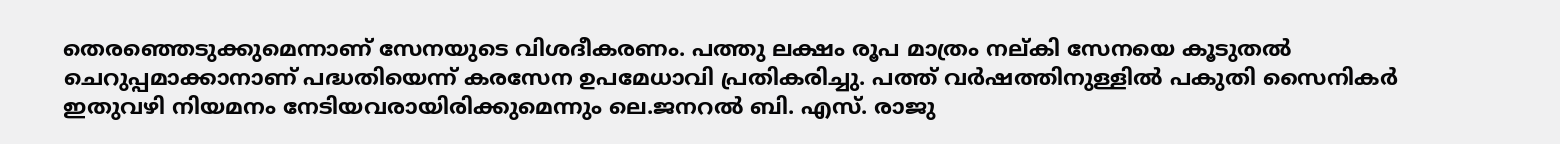തെരഞ്ഞെടുക്കുമെന്നാണ് സേനയുടെ വിശദീകരണം. പത്തു ലക്ഷം രൂപ മാത്രം നല്കി സേനയെ കൂടുതൽ ചെറുപ്പമാക്കാനാണ് പദ്ധതിയെന്ന് കരസേന ഉപമേധാവി പ്രതികരിച്ചു. പത്ത് വർഷത്തിനുള്ളിൽ പകുതി സൈനികർ ഇതുവഴി നിയമനം നേടിയവരായിരിക്കുമെന്നും ലെ.ജനറൽ ബി. എസ്. രാജു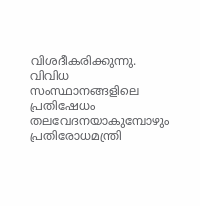വിശദീകരിക്കുന്നു. വിവിധ സംസ്ഥാനങ്ങളിലെ പ്രതിഷേധം തലവേദനയാകുമ്പോഴും പ്രതിരോധമന്ത്രി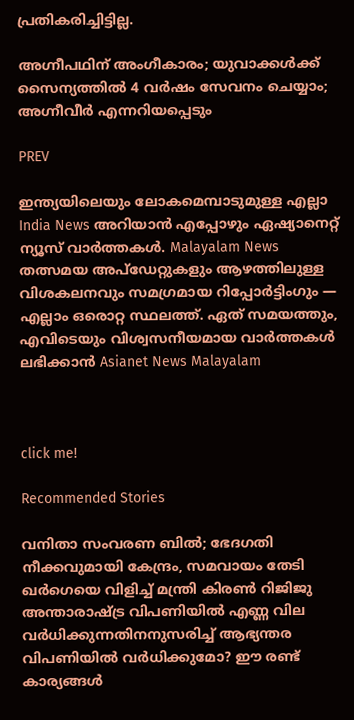പ്രതികരിച്ചിട്ടില്ല.

അഗ്നീപഥിന് അംഗീകാരം; യുവാക്കൾക്ക് സൈന്യത്തിൽ 4 വർഷം സേവനം ചെയ്യാം; അഗ്നീവീർ എന്നറിയപ്പെടും

PREV

ഇന്ത്യയിലെയും ലോകമെമ്പാടുമുള്ള എല്ലാ India News അറിയാൻ എപ്പോഴും ഏഷ്യാനെറ്റ് ന്യൂസ് വാർത്തകൾ. Malayalam News   തത്സമയ അപ്‌ഡേറ്റുകളും ആഴത്തിലുള്ള വിശകലനവും സമഗ്രമായ റിപ്പോർട്ടിംഗും — എല്ലാം ഒരൊറ്റ സ്ഥലത്ത്. ഏത് സമയത്തും, എവിടെയും വിശ്വസനീയമായ വാർത്തകൾ ലഭിക്കാൻ Asianet News Malayalam



click me!

Recommended Stories

വനിതാ സംവരണ ബിൽ; ഭേദഗതി നീക്കവുമായി കേന്ദ്രം, സമവായം തേടി ഖർഗെയെ വിളിച്ച് മന്ത്രി കിരൺ റിജിജു
അന്താരാഷ്ട്ര വിപണിയിൽ എണ്ണ വില വർധിക്കുന്നതിനനുസരിച്ച് ആഭ്യന്തര വിപണിയിൽ വർധിക്കുമോ? ഈ രണ്ട് കാര്യങ്ങള്‍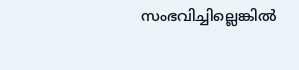സംഭവിച്ചില്ലെങ്കില്‍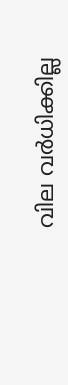വില വര്‍ധിക്കില്ല